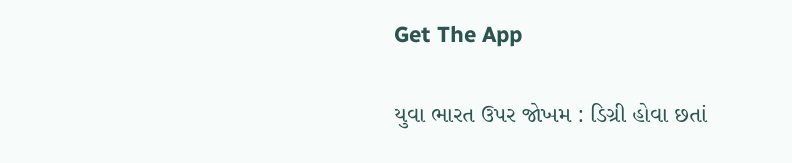Get The App

યુવા ભારત ઉપર જોખમ : ડિગ્રી હોવા છતાં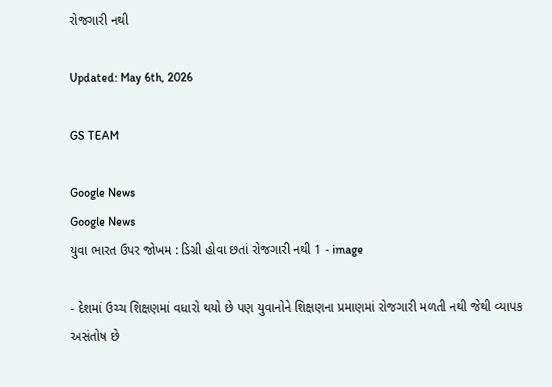રોજગારી નથી

Updated: May 6th, 2026

GS TEAM

Google News
Google News
યુવા ભારત ઉપર જોખમ : ડિગ્રી હોવા છતાં રોજગારી નથી 1 - image

- દેશમાં ઉચ્ચ શિક્ષણમાં વધારો થયો છે પણ યુવાનોને શિક્ષણના પ્રમાણમાં રોજગારી મળતી નથી જેથી વ્યાપક અસંતોષ છે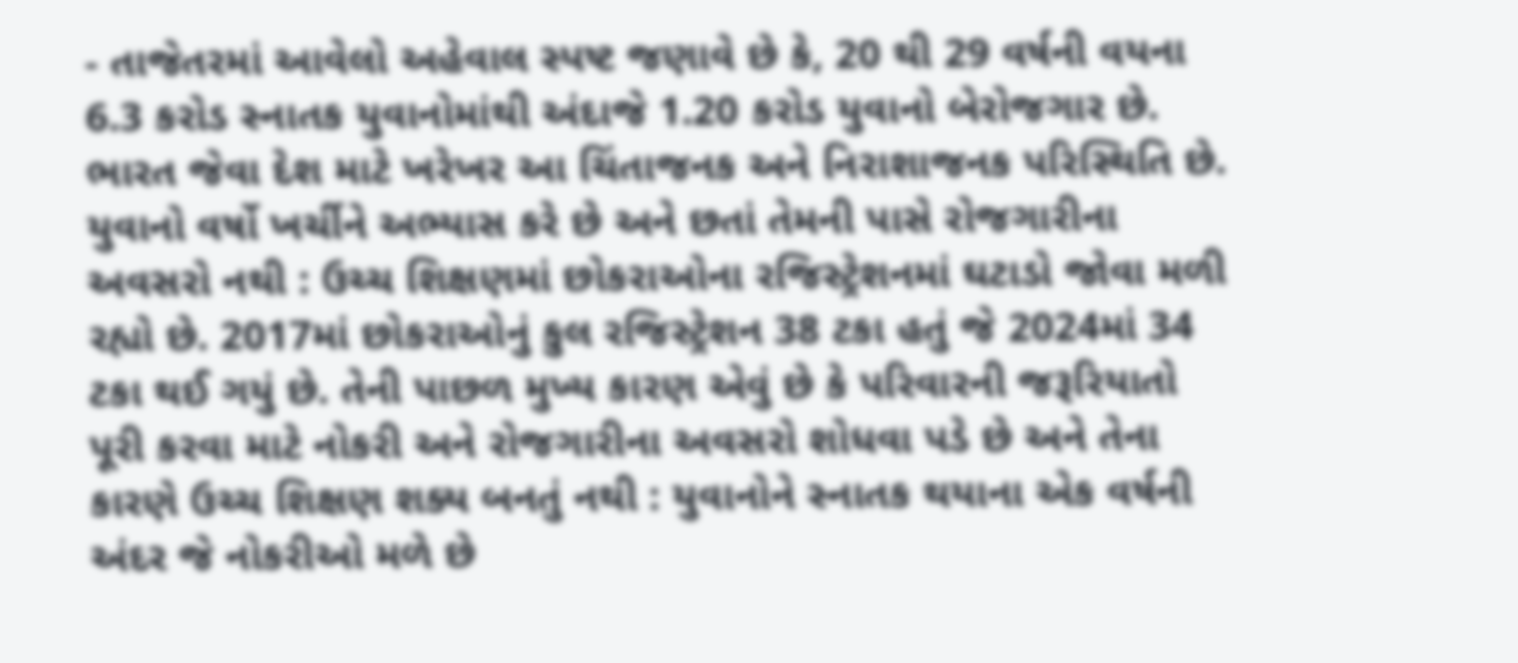- તાજેતરમાં આવેલો અહેવાલ સ્પષ્ટ જણાવે છે કે, 20 થી 29 વર્ષની વયના 6.3 કરોડ સ્નાતક યુવાનોમાંથી અંદાજે 1.20 કરોડ યુવાનો બેરોજગાર છે. ભારત જેવા દેશ માટે ખરેખર આ ચિંતાજનક અને નિરાશાજનક પરિસ્થિતિ છે. યુવાનો વર્ષો ખર્ચીને અભ્યાસ કરે છે અને છતાં તેમની પાસે રોજગારીના અવસરો નથી : ઉચ્ચ શિક્ષણમાં છોકરાઓના રજિસ્ટ્રેશનમાં ઘટાડો જોવા મળી રહ્યો છે. 2017માં છોકરાઓનું કુલ રજિસ્ટ્રેશન 38 ટકા હતું જે 2024માં 34 ટકા થઈ ગયું છે. તેની પાછળ મુખ્ય કારણ એવું છે કે પરિવારની જરૂરિયાતો પૂરી કરવા માટે નોકરી અને રોજગારીના અવસરો શોધવા પડે છે અને તેના કારણે ઉચ્ચ શિક્ષણ શક્ય બનતું નથી : યુવાનોને સ્નાતક થયાના એક વર્ષની અંદર જે નોકરીઓ મળે છે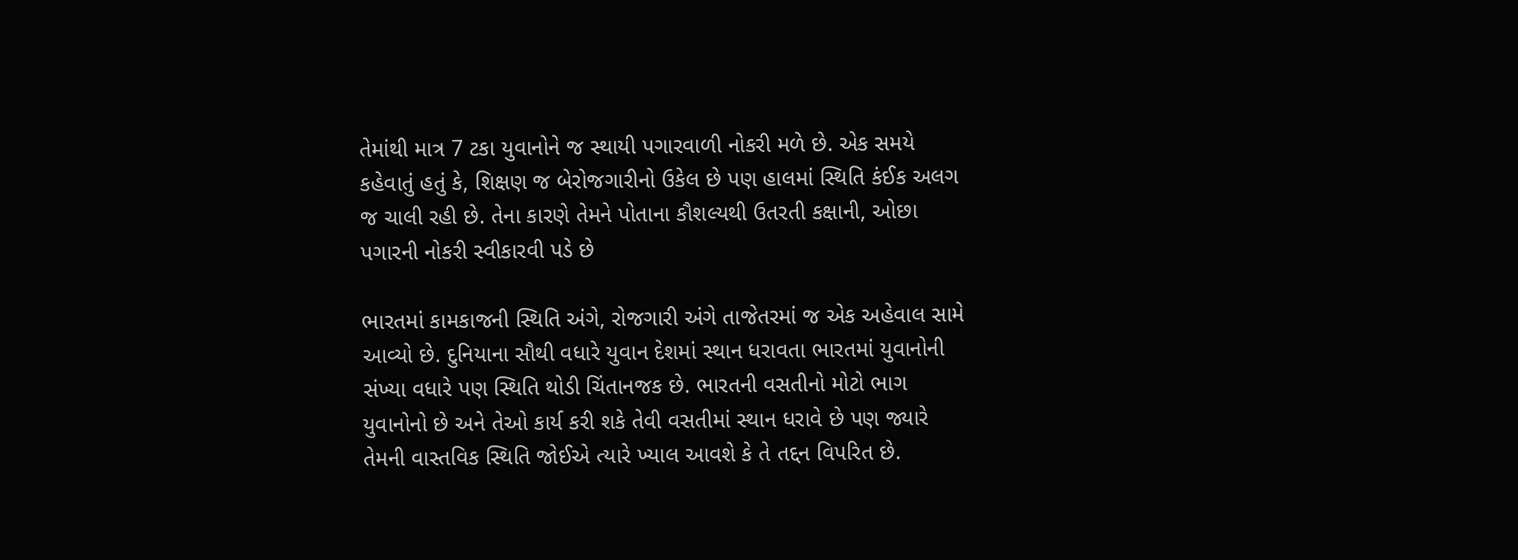તેમાંથી માત્ર 7 ટકા યુવાનોને જ સ્થાયી પગારવાળી નોકરી મળે છે. એક સમયે કહેવાતું હતું કે, શિક્ષણ જ બેરોજગારીનો ઉકેલ છે પણ હાલમાં સ્થિતિ કંઈક અલગ જ ચાલી રહી છે. તેના કારણે તેમને પોતાના કૌશલ્યથી ઉતરતી કક્ષાની, ઓછા પગારની નોકરી સ્વીકારવી પડે છે

ભારતમાં કામકાજની સ્થિતિ અંગે, રોજગારી અંગે તાજેતરમાં જ એક અહેવાલ સામે આવ્યો છે. દુનિયાના સૌથી વધારે યુવાન દેશમાં સ્થાન ધરાવતા ભારતમાં યુવાનોની સંખ્યા વધારે પણ સ્થિતિ થોડી ચિંતાનજક છે. ભારતની વસતીનો મોટો ભાગ યુવાનોનો છે અને તેઓ કાર્ય કરી શકે તેવી વસતીમાં સ્થાન ધરાવે છે પણ જ્યારે તેમની વાસ્તવિક સ્થિતિ જોઈએ ત્યારે ખ્યાલ આવશે કે તે તદ્દન વિપરિત છે.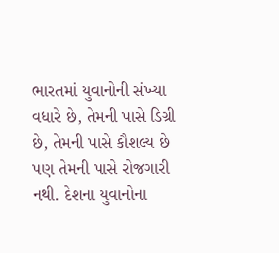ભારતમાં યુવાનોની સંખ્યા વધારે છે, તેમની પાસે ડિગ્રી છે, તેમની પાસે કૌશલ્ય છે પણ તેમની પાસે રોજગારી નથી. દેશના યુવાનોના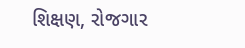શિક્ષણ, રોજગાર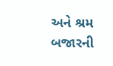અને શ્રમ બજારની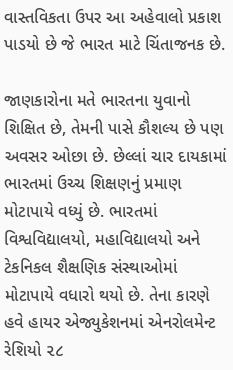વાસ્તવિકતા ઉપર આ અહેવાલો પ્રકાશ પાડયો છે જે ભારત માટે ચિંતાજનક છે.

જાણકારોના મતે ભારતના યુવાનો શિક્ષિત છે, તેમની પાસે કૌશલ્ય છે પણ અવસર ઓછા છે. છેલ્લાં ચાર દાયકામાં ભારતમાં ઉચ્ચ શિક્ષણનું પ્રમાણ મોટાપાયે વધ્યું છે. ભારતમાં વિશ્વવિદ્યાલયો, મહાવિદ્યાલયો અને ટેકનિકલ શૈક્ષણિક સંસ્થાઓમાં મોટાપાયે વધારો થયો છે. તેના કારણે હવે હાયર એજ્યુકેશનમાં એનરોલમેન્ટ રેશિયો ૨૮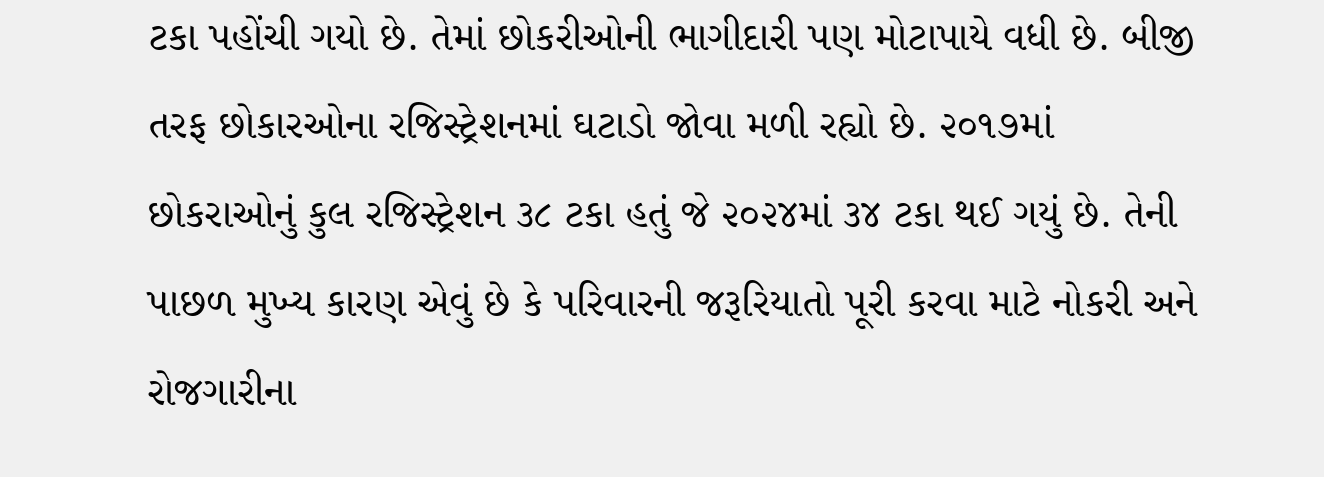ટકા પહોંચી ગયો છે. તેમાં છોકરીઓની ભાગીદારી પણ મોટાપાયે વધી છે. બીજી તરફ છોકારઓના રજિસ્ટ્રેશનમાં ઘટાડો જોવા મળી રહ્યો છે. ૨૦૧૭માં છોકરાઓનું કુલ રજિસ્ટ્રેશન ૩૮ ટકા હતું જે ૨૦૨૪માં ૩૪ ટકા થઈ ગયું છે. તેની પાછળ મુખ્ય કારણ એવું છે કે પરિવારની જરૂરિયાતો પૂરી કરવા માટે નોકરી અને રોજગારીના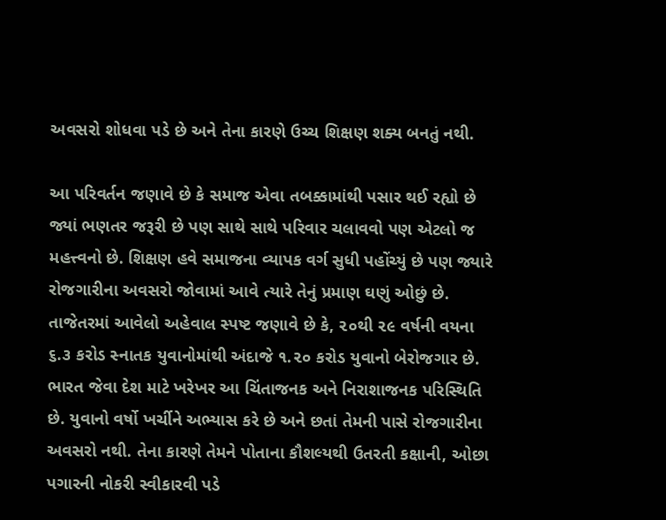અવસરો શોધવા પડે છે અને તેના કારણે ઉચ્ચ શિક્ષણ શક્ય બનતું નથી.

આ પરિવર્તન જણાવે છે કે સમાજ એવા તબક્કામાંથી પસાર થઈ રહ્યો છે જ્યાં ભણતર જરૂરી છે પણ સાથે સાથે પરિવાર ચલાવવો પણ એટલો જ મહત્ત્વનો છે. શિક્ષણ હવે સમાજના વ્યાપક વર્ગ સુધી પહોંચ્યું છે પણ જ્યારે રોજગારીના અવસરો જોવામાં આવે ત્યારે તેનું પ્રમાણ ઘણું ઓછું છે. તાજેતરમાં આવેલો અહેવાલ સ્પષ્ટ જણાવે છે કે, ૨૦થી ૨૯ વર્ષની વયના ૬.૩ કરોડ સ્નાતક યુવાનોમાંથી અંદાજે ૧.૨૦ કરોડ યુવાનો બેરોજગાર છે. ભારત જેવા દેશ માટે ખરેખર આ ચિંતાજનક અને નિરાશાજનક પરિસ્થિતિ છે. યુવાનો વર્ષો ખર્ચીને અભ્યાસ કરે છે અને છતાં તેમની પાસે રોજગારીના અવસરો નથી. તેના કારણે તેમને પોતાના કૌશલ્યથી ઉતરતી કક્ષાની, ઓછા પગારની નોકરી સ્વીકારવી પડે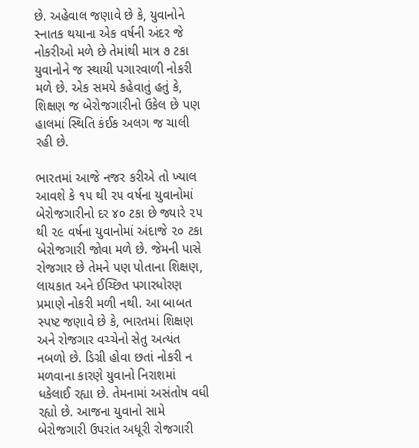છે. અહેવાલ જણાવે છે કે, યુવાનોને સ્નાતક થયાના એક વર્ષની અંદર જે નોકરીઓ મળે છે તેમાંથી માત્ર ૭ ટકા યુવાનોને જ સ્થાયી પગારવાળી નોકરી મળે છે. એક સમયે કહેવાતું હતું કે, શિક્ષણ જ બેરોજગારીનો ઉકેલ છે પણ હાલમાં સ્થિતિ કંઈક અલગ જ ચાલી રહી છે.

ભારતમાં આજે નજર કરીએ તો ખ્યાલ આવશે કે ૧૫ થી ૨૫ વર્ષના યુવાનોમાં બેરોજગારીનો દર ૪૦ ટકા છે જ્યારે ૨૫ થી ૨૯ વર્ષના યુવાનોમાં અંદાજે ૨૦ ટકા બેરોજગારી જોવા મળે છે. જેમની પાસે રોજગાર છે તેમને પણ પોતાના શિક્ષણ, લાયકાત અને ઈચ્છિત પગારધોરણ પ્રમાણે નોકરી મળી નથી. આ બાબત સ્પષ્ટ જણાવે છે કે, ભારતમાં શિક્ષણ અને રોજગાર વચ્ચેનો સેતુ અત્યંત નબળો છે. ડિગ્રી હોવા છતાં નોકરી ન મળવાના કારણે યુવાનો નિરાશમાં ધકેલાઈ રહ્યા છે. તેમનામાં અસંતોષ વધી રહ્યો છે. આજના યુવાનો સામે બેરોજગારી ઉપરાંત અધૂરી રોજગારી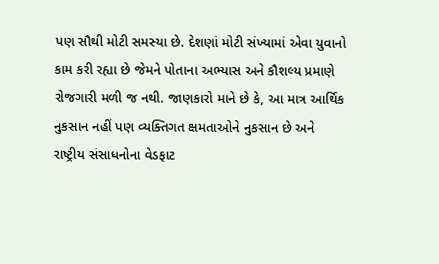પણ સૌથી મોટી સમસ્યા છે. દેશણાં મોટી સંખ્યામાં એવા યુવાનો કામ કરી રહ્યા છે જેમને પોતાના અભ્યાસ અને કૌશલ્ય પ્રમાણે રોજગારી મળી જ નથી. જાણકારો માને છે કે, આ માત્ર આર્થિક નુકસાન નહીં પણ વ્યક્તિગત ક્ષમતાઓને નુકસાન છે અને રાષ્ટ્રીય સંસાધનોના વેડફાટ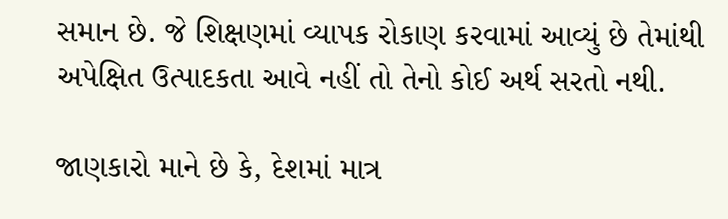સમાન છે. જે શિક્ષણમાં વ્યાપક રોકાણ કરવામાં આવ્યું છે તેમાંથી અપેક્ષિત ઉત્પાદકતા આવે નહીં તો તેનો કોઈ અર્થ સરતો નથી.

જાણકારો માને છે કે, દેશમાં માત્ર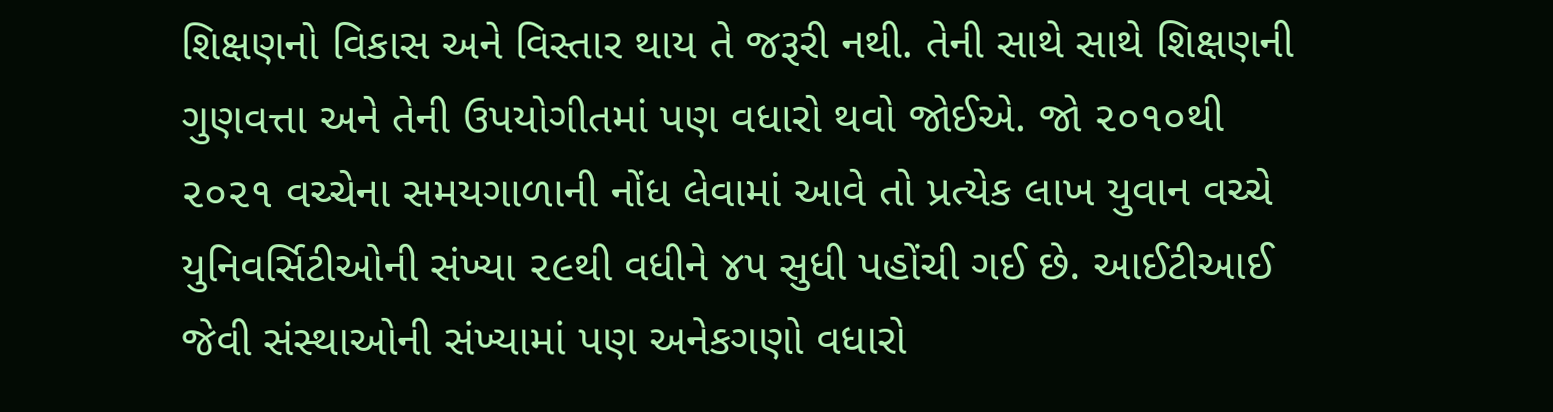શિક્ષણનો વિકાસ અને વિસ્તાર થાય તે જરૂરી નથી. તેની સાથે સાથે શિક્ષણની ગુણવત્તા અને તેની ઉપયોગીતમાં પણ વધારો થવો જોઈએ. જો ૨૦૧૦થી ૨૦૨૧ વચ્ચેના સમયગાળાની નોંધ લેવામાં આવે તો પ્રત્યેક લાખ યુવાન વચ્ચે યુનિવર્સિટીઓની સંખ્યા ૨૯થી વધીને ૪૫ સુધી પહોંચી ગઈ છે. આઈટીઆઈ જેવી સંસ્થાઓની સંખ્યામાં પણ અનેકગણો વધારો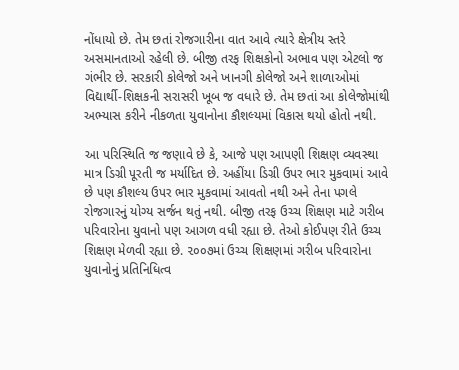નોંધાયો છે. તેમ છતાં રોજગારીના વાત આવે ત્યારે ક્ષેત્રીય સ્તરે અસમાનતાઓ રહેલી છે. બીજી તરફ શિક્ષકોનો અભાવ પણ એટલો જ ગંભીર છે. સરકારી કોલેજો અને ખાનગી કોલેજો અને શાળાઓમાં વિદ્યાર્થી-શિક્ષકની સરાસરી ખૂબ જ વધારે છે. તેમ છતાં આ કોલેજોમાંથી અભ્યાસ કરીને નીકળતા યુવાનોના કૌશલ્યમાં વિકાસ થયો હોતો નથી.

આ પરિસ્થિતિ જ જણાવે છે કે, આજે પણ આપણી શિક્ષણ વ્યવસ્થા માત્ર ડિગ્રી પૂરતી જ મર્યાદિત છે. અહીંયા ડિગ્રી ઉપર ભાર મુકવામાં આવે છે પણ કૌશલ્ય ઉપર ભાર મુકવામાં આવતો નથી અને તેના પગલે રોજગારનું યોગ્ય સર્જન થતું નથી. બીજી તરફ ઉચ્ચ શિક્ષણ માટે ગરીબ પરિવારોના યુવાનો પણ આગળ વધી રહ્યા છે. તેઓ કોઈપણ રીતે ઉચ્ચ શિક્ષણ મેળવી રહ્યા છે. ૨૦૦૭માં ઉચ્ચ શિક્ષણમાં ગરીબ પરિવારોના યુવાનોનું પ્રતિનિધિત્વ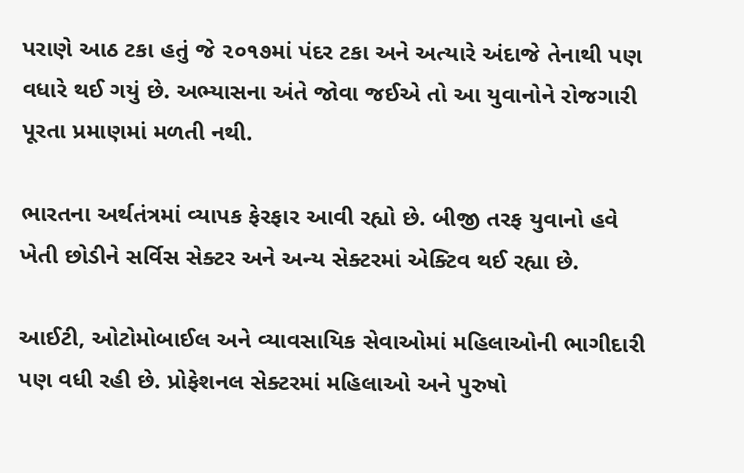પરાણે આઠ ટકા હતું જે ૨૦૧૭માં પંદર ટકા અને અત્યારે અંદાજે તેનાથી પણ વધારે થઈ ગયું છે. અભ્યાસના અંતે જોવા જઈએ તો આ યુવાનોને રોજગારી પૂરતા પ્રમાણમાં મળતી નથી.

ભારતના અર્થતંત્રમાં વ્યાપક ફેરફાર આવી રહ્યો છે. બીજી તરફ યુવાનો હવે ખેતી છોડીને સર્વિસ સેક્ટર અને અન્ય સેક્ટરમાં એક્ટિવ થઈ રહ્યા છે.

આઈટી, ઓટોમોબાઈલ અને વ્યાવસાયિક સેવાઓમાં મહિલાઓની ભાગીદારી પણ વધી રહી છે. પ્રોફેશનલ સેક્ટરમાં મહિલાઓ અને પુરુષો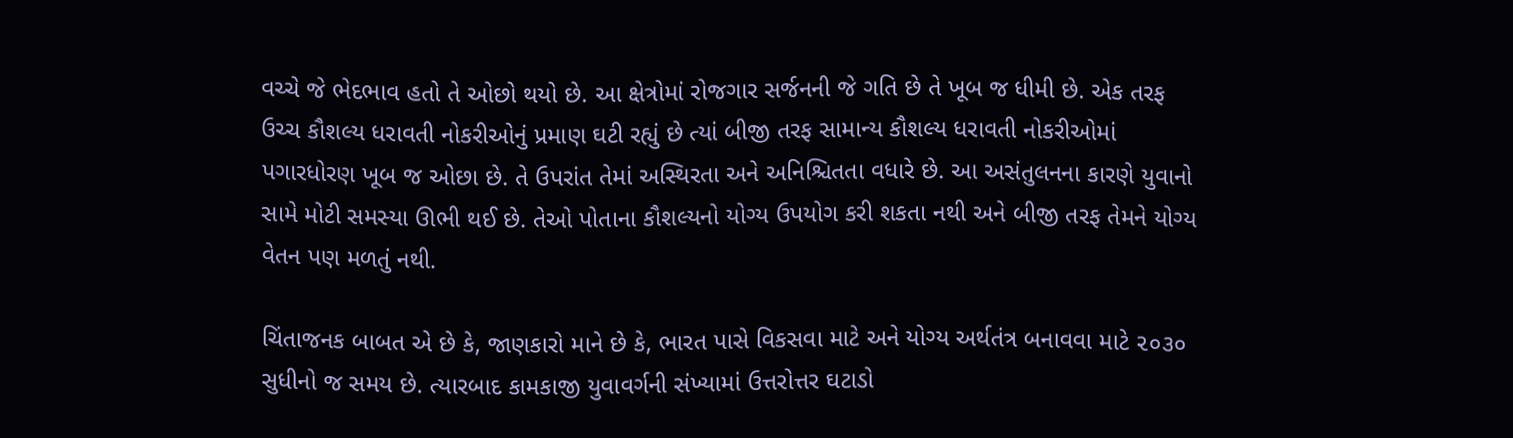વચ્ચે જે ભેદભાવ હતો તે ઓછો થયો છે. આ ક્ષેત્રોમાં રોજગાર સર્જનની જે ગતિ છે તે ખૂબ જ ધીમી છે. એક તરફ ઉચ્ચ કૌશલ્ય ધરાવતી નોકરીઓનું પ્રમાણ ઘટી રહ્યું છે ત્યાં બીજી તરફ સામાન્ય કૌશલ્ય ધરાવતી નોકરીઓમાં પગારધોરણ ખૂબ જ ઓછા છે. તે ઉપરાંત તેમાં અસ્થિરતા અને અનિશ્ચિતતા વધારે છે. આ અસંતુલનના કારણે યુવાનો સામે મોટી સમસ્યા ઊભી થઈ છે. તેઓ પોતાના કૌશલ્યનો યોગ્ય ઉપયોગ કરી શકતા નથી અને બીજી તરફ તેમને યોગ્ય વેતન પણ મળતું નથી.

ચિંતાજનક બાબત એ છે કે, જાણકારો માને છે કે, ભારત પાસે વિકસવા માટે અને યોગ્ય અર્થતંત્ર બનાવવા માટે ૨૦૩૦ સુધીનો જ સમય છે. ત્યારબાદ કામકાજી યુવાવર્ગની સંખ્યામાં ઉત્તરોત્તર ઘટાડો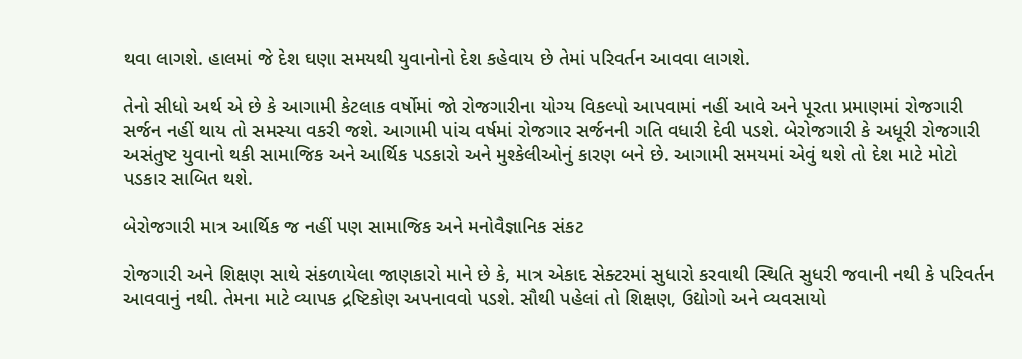થવા લાગશે. હાલમાં જે દેશ ઘણા સમયથી યુવાનોનો દેશ કહેવાય છે તેમાં પરિવર્તન આવવા લાગશે.

તેનો સીધો અર્થ એ છે કે આગામી કેટલાક વર્ષોમાં જો રોજગારીના યોગ્ય વિકલ્પો આપવામાં નહીં આવે અને પૂરતા પ્રમાણમાં રોજગારી સર્જન નહીં થાય તો સમસ્યા વકરી જશે. આગામી પાંચ વર્ષમાં રોજગાર સર્જનની ગતિ વધારી દેવી પડશે. બેરોજગારી કે અધૂરી રોજગારી અસંતુષ્ટ યુવાનો થકી સામાજિક અને આર્થિક પડકારો અને મુશ્કેલીઓનું કારણ બને છે. આગામી સમયમાં એવું થશે તો દેશ માટે મોટો પડકાર સાબિત થશે.

બેરોજગારી માત્ર આર્થિક જ નહીં પણ સામાજિક અને મનોવૈજ્ઞાનિક સંકટ

રોજગારી અને શિક્ષણ સાથે સંકળાયેલા જાણકારો માને છે કે, માત્ર એકાદ સેક્ટરમાં સુધારો કરવાથી સ્થિતિ સુધરી જવાની નથી કે પરિવર્તન આવવાનું નથી. તેમના માટે વ્યાપક દ્રષ્ટિકોણ અપનાવવો પડશે. સૌથી પહેલાં તો શિક્ષણ, ઉદ્યોગો અને વ્યવસાયો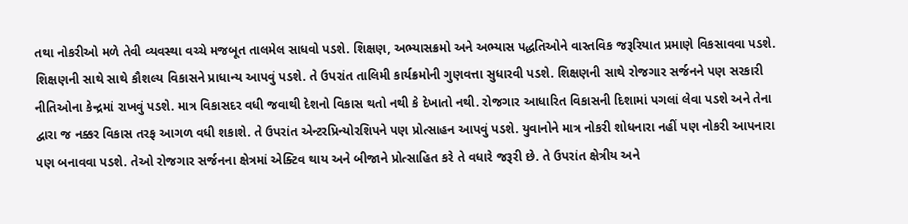તથા નોકરીઓ મળે તેવી વ્યવસ્થા વચ્ચે મજબૂત તાલમેલ સાધવો પડશે. શિક્ષણ, અભ્યાસક્રમો અને અભ્યાસ પદ્ધતિઓને વાસ્તવિક જરૂરિયાત પ્રમાણે વિકસાવવા પડશે. શિક્ષણની સાથે સાથે કૌશલ્ય વિકાસને પ્રાધાન્ય આપવું પડશે. તે ઉપરાંત તાલિમી કાર્યક્રમોની ગુણવત્તા સુધારવી પડશે. શિક્ષણની સાથે રોજગાર સર્જનને પણ સરકારી નીતિઓના કેન્દ્રમાં રાખવું પડશે. માત્ર વિકાસદર વધી જવાથી દેશનો વિકાસ થતો નથી કે દેખાતો નથી. રોજગાર આધારિત વિકાસની દિશામાં પગલાં લેવા પડશે અને તેના દ્વારા જ નક્કર વિકાસ તરફ આગળ વધી શકાશે. તે ઉપરાંત એન્ટરપ્રિન્યોરશિપને પણ પ્રોત્સાહન આપવું પડશે. યુવાનોને માત્ર નોકરી શોધનારા નહીં પણ નોકરી આપનારા પણ બનાવવા પડશે. તેઓ રોજગાર સર્જનના ક્ષેત્રમાં એક્ટિવ થાય અને બીજાને પ્રોત્સાહિત કરે તે વધારે જરૂરી છે. તે ઉપરાંત ક્ષેત્રીય અને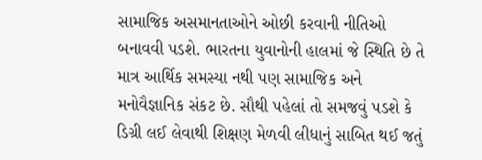સામાજિક અસમાનતાઓને ઓછી કરવાની નીતિઓ બનાવવી પડશે. ભારતના યુવાનોની હાલમાં જે સ્થિતિ છે તે માત્ર આર્થિક સમસ્યા નથી પણ સામાજિક અને મનોવૈજ્ઞાનિક સંકટ છે. સૌથી પહેલાં તો સમજવું પડશે કે ડિગ્રી લઈ લેવાથી શિક્ષણ મેળવી લીધાનું સાબિત થઈ જતું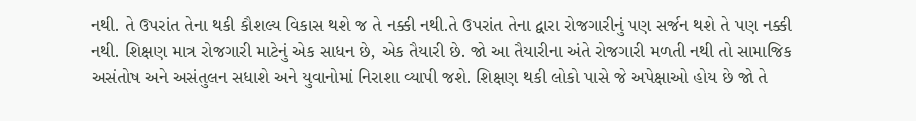નથી. તે ઉપરાંત તેના થકી કૌશલ્ય વિકાસ થશે જ તે નક્કી નથી.તે ઉપરાંત તેના દ્વારા રોજગારીનું પણ સર્જન થશે તે પણ નક્કી નથી. શિક્ષણ માત્ર રોજગારી માટેનું એક સાધન છે, એક તૈયારી છે. જો આ તૈયારીના અંતે રોજગારી મળતી નથી તો સામાજિક અસંતોષ અને અસંતુલન સધાશે અને યુવાનોમાં નિરાશા વ્યાપી જશે. શિક્ષણ થકી લોકો પાસે જે અપેક્ષાઓ હોય છે જો તે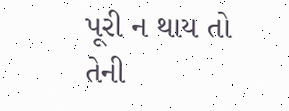પૂરી ન થાય તો તેની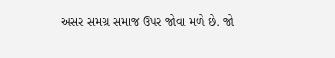અસર સમગ્ર સમાજ ઉપર જોવા મળે છે. જો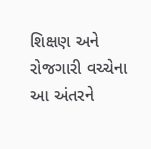શિક્ષણ અને રોજગારી વચ્ચેના આ અંતરને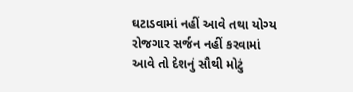ઘટાડવામાં નહીં આવે તથા યોગ્ય રોજગાર સર્જન નહીં કરવામાં આવે તો દેશનું સૌથી મોટું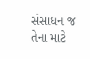સંસાધન જ તેના માટે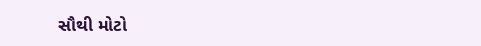સૌથી મોટો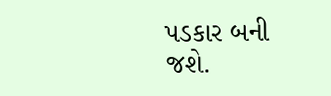પડકાર બની જશે.